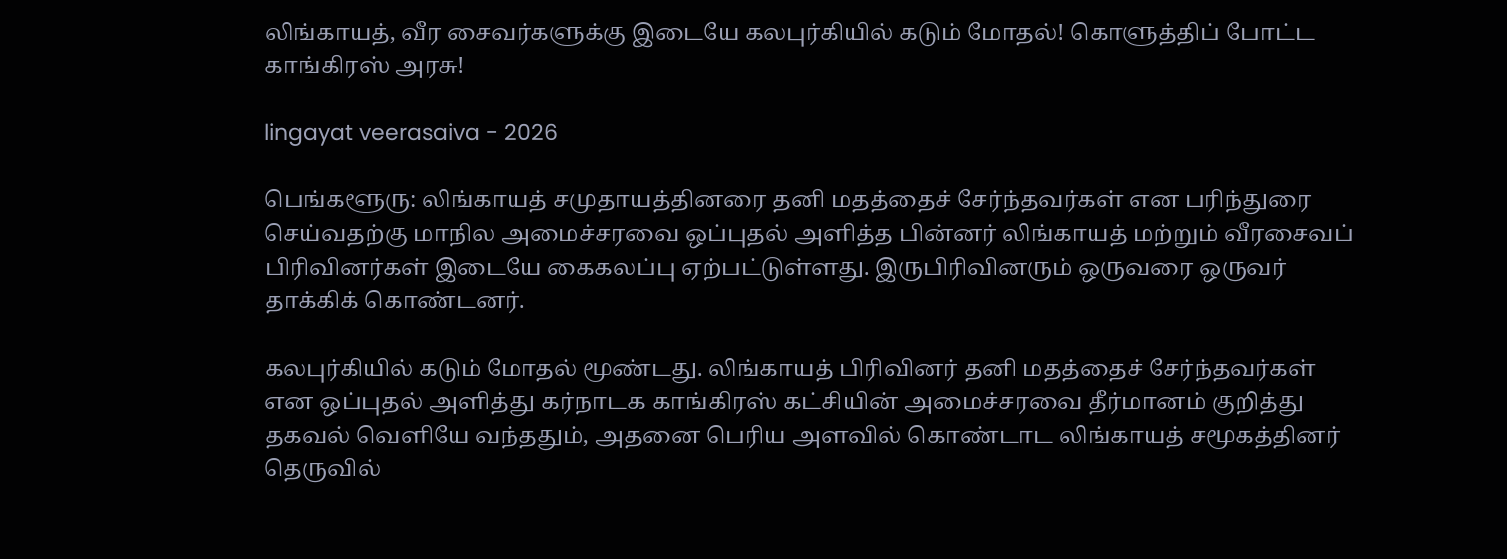லிங்காயத், வீர சைவர்களுக்கு இடையே கலபுர்கியில் கடும் மோதல்! கொளுத்திப் போட்ட காங்கிரஸ் அரசு!

lingayat veerasaiva - 2026

பெங்களூரு: லிங்காயத் சமுதாயத்தினரை தனி மதத்தைச் சேர்ந்தவர்கள் என பரிந்துரை செய்வதற்கு மாநில அமைச்சரவை ஒப்புதல் அளித்த பின்னர் லிங்காயத் மற்றும் வீரசைவப் பிரிவினர்கள் இடையே கைகலப்பு ஏற்பட்டுள்ளது. இருபிரிவினரும் ஒருவரை ஒருவர் தாக்கிக் கொண்டனர்.

கலபுர்கியில் கடும் மோதல் மூண்டது. லிங்காயத் பிரிவினர் தனி மதத்தைச் சேர்ந்தவர்கள் என ஒப்புதல் அளித்து கர்நாடக காங்கிரஸ் கட்சியின் அமைச்சரவை தீர்மானம் குறித்து தகவல் வெளியே வந்ததும், அதனை பெரிய அளவில் கொண்டாட லிங்காயத் சமூகத்தினர் தெருவில்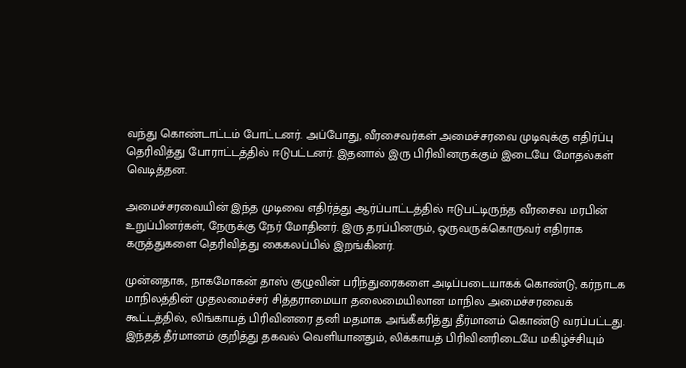வந்து கொண்டாட்டம் போட்டனர். அப்போது, வீரசைவர்கள் அமைச்சரவை முடிவுக்கு எதிர்ப்பு தெரிவித்து போராட்டத்தில் ஈடுபட்டனர். இதனால் இரு பிரிவினருக்கும் இடையே மோதல்கள் வெடித்தன.

அமைச்சரவையின் இந்த முடிவை எதிர்த்து ஆர்ப்பாட்டத்தில் ஈடுபட்டிருந்த வீரசைவ மரபின் உறுப்பினர்கள், நேருக்கு நேர் மோதினர். இரு தரப்பினரும், ஒருவருக்கொருவர் எதிராக கருத்துகளை தெரிவித்து கைகலப்பில் இறங்கினர்.

முன்னதாக, நாகமோகன் தாஸ் குழுவின் பரிந்துரைகளை அடிப்படையாகக் கொண்டு, கர்நாடக மாநிலத்தின் முதலமைச்சர் சித்தராமையா தலைமையிலான மாநில அமைச்சரவைக் கூட்டத்தில், லிங்காயத் பிரிவினரை தனி மதமாக அங்கீகரித்து தீர்மானம் கொண்டு வரப்பட்டது. இந்தத் தீர்மானம் குறித்து தகவல் வெளியானதும், லிக்காயத் பிரிவினரிடையே மகிழ்ச்சியும்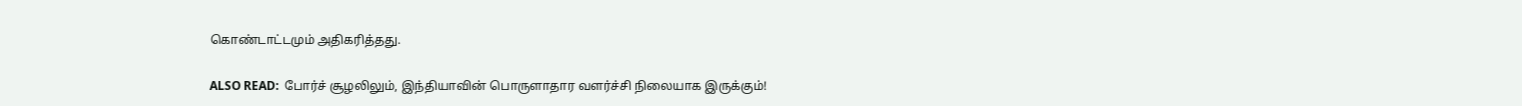கொண்டாட்டமும் அதிகரித்தது.

ALSO READ:  போர்ச் சூழலிலும், இந்தியாவின் பொருளாதார வளர்ச்சி நிலையாக இருக்கும்!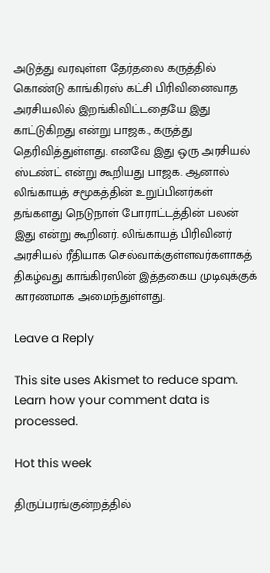அடுத்து வரவுள்ள தேர்தலை கருத்தில் கொண்டு காங்கிரஸ் கட்சி பிரிவினைவாத அரசியலில் இறங்கிவிட்டதையே இது காட்டுகிறது என்று பாஜக., கருத்து தெரிவித்துள்ளது. எனவே இது ஒரு அரசியல் ஸ்டண்ட் என்று கூறியது பாஜக. ஆனால் லிங்காயத் சமூகத்தின் உறுப்பினர்கள் தங்களது நெடுநாள் போராட்டத்தின் பலன் இது என்று கூறினர். லிங்காயத் பிரிவினர் அரசியல் ரீதியாக செல்வாக்குள்ளவர்களாகத் திகழ்வது காங்கிரஸின் இத்தகைய முடிவுக்குக் காரணமாக அமைந்துள்ளது.

Leave a Reply

This site uses Akismet to reduce spam. Learn how your comment data is processed.

Hot this week

திருப்பரங்குன்றத்தில்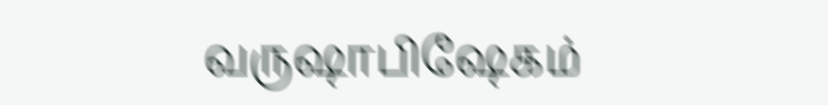வருஷாபிஷேகம்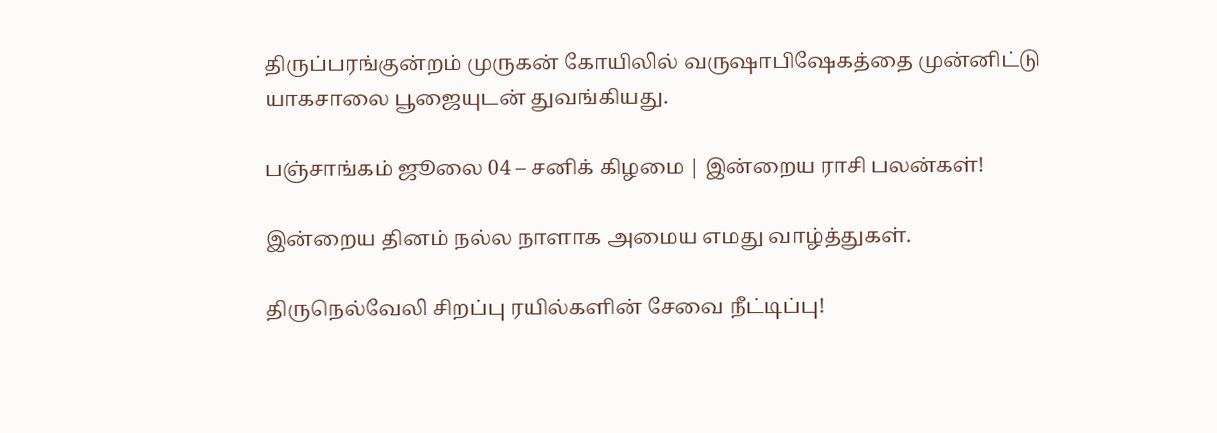திருப்பரங்குன்றம் முருகன் கோயிலில் வருஷாபிஷேகத்தை முன்னிட்டு யாகசாலை பூஜையுடன் துவங்கியது.

பஞ்சாங்கம் ஜூலை 04 – சனிக் கிழமை | இன்றைய ராசி பலன்கள்!

இன்றைய தினம் நல்ல நாளாக அமைய எமது வாழ்த்துகள்.

திருநெல்வேலி சிறப்பு ரயில்களின் சேவை நீட்டிப்பு!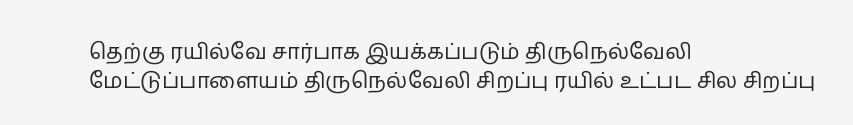தெற்கு ரயில்வே சார்பாக இயக்கப்படும் திருநெல்வேலி மேட்டுப்பாளையம் திருநெல்வேலி சிறப்பு ரயில் உட்பட சில சிறப்பு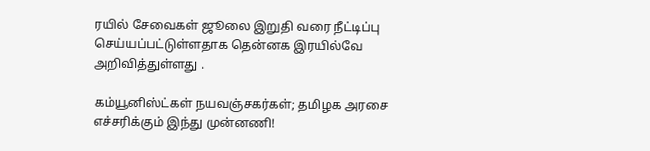ரயில் சேவைகள் ஜூலை இறுதி வரை நீட்டிப்பு செய்யப்பட்டுள்ளதாக தென்னக இரயில்வே அறிவித்துள்ளது .

கம்யூனிஸ்ட்கள் நயவஞ்சகர்கள்; தமிழக அரசை எச்சரிக்கும் இந்து முன்னணி!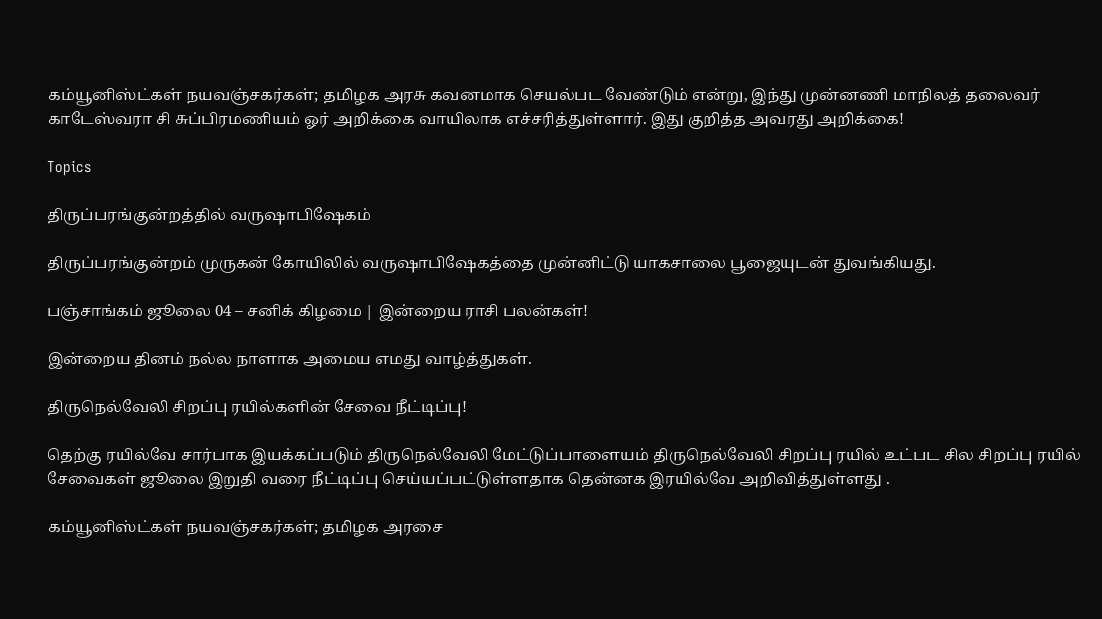கம்யூனிஸ்ட்கள் நயவஞ்சகர்கள்; தமிழக அரசு கவனமாக செயல்பட வேண்டும் என்று, இந்து முன்னணி மாநிலத் தலைவர் காடேஸ்வரா சி சுப்பிரமணியம் ஓர் அறிக்கை வாயிலாக எச்சரித்துள்ளார். இது குறித்த அவரது அறிக்கை!

Topics

திருப்பரங்குன்றத்தில் வருஷாபிஷேகம்

திருப்பரங்குன்றம் முருகன் கோயிலில் வருஷாபிஷேகத்தை முன்னிட்டு யாகசாலை பூஜையுடன் துவங்கியது.

பஞ்சாங்கம் ஜூலை 04 – சனிக் கிழமை | இன்றைய ராசி பலன்கள்!

இன்றைய தினம் நல்ல நாளாக அமைய எமது வாழ்த்துகள்.

திருநெல்வேலி சிறப்பு ரயில்களின் சேவை நீட்டிப்பு!

தெற்கு ரயில்வே சார்பாக இயக்கப்படும் திருநெல்வேலி மேட்டுப்பாளையம் திருநெல்வேலி சிறப்பு ரயில் உட்பட சில சிறப்பு ரயில் சேவைகள் ஜூலை இறுதி வரை நீட்டிப்பு செய்யப்பட்டுள்ளதாக தென்னக இரயில்வே அறிவித்துள்ளது .

கம்யூனிஸ்ட்கள் நயவஞ்சகர்கள்; தமிழக அரசை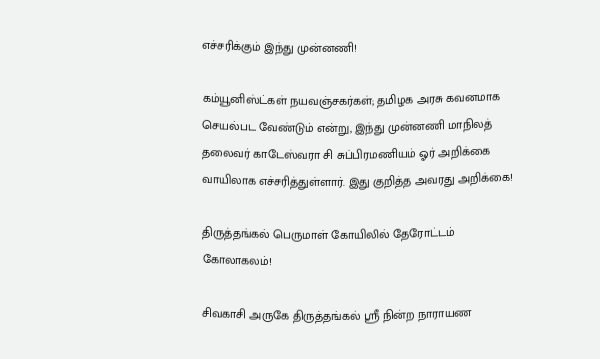எச்சரிக்கும் இந்து முன்னணி!

கம்யூனிஸ்ட்கள் நயவஞ்சகர்கள்; தமிழக அரசு கவனமாக செயல்பட வேண்டும் என்று, இந்து முன்னணி மாநிலத் தலைவர் காடேஸ்வரா சி சுப்பிரமணியம் ஓர் அறிக்கை வாயிலாக எச்சரித்துள்ளார். இது குறித்த அவரது அறிக்கை!

திருத்தங்கல் பெருமாள் கோயிலில் தேரோட்டம் கோலாகலம்!

சிவகாசி அருகே திருத்தங்கல் ஸ்ரீ நின்ற நாராயண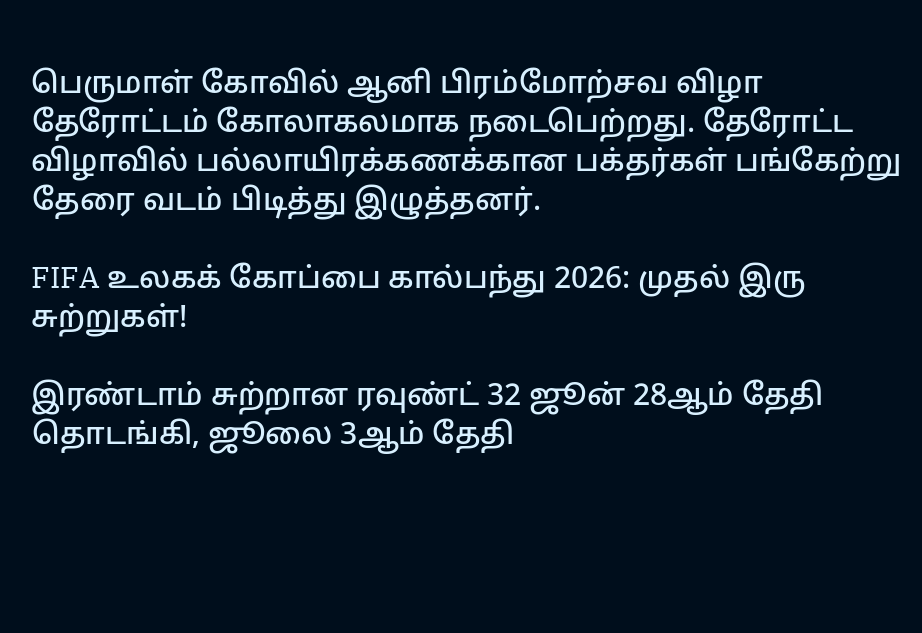பெருமாள் கோவில் ஆனி பிரம்மோற்சவ விழா தேரோட்டம் கோலாகலமாக நடைபெற்றது. தேரோட்ட விழாவில் பல்லாயிரக்கணக்கான பக்தர்கள் பங்கேற்று தேரை வடம் பிடித்து இழுத்தனர்.

FIFA உலகக் கோப்பை கால்பந்து 2026: முதல் இரு சுற்றுகள்!

இரண்டாம் சுற்றான ரவுண்ட் 32 ஜூன் 28ஆம் தேதி தொடங்கி, ஜூலை 3ஆம் தேதி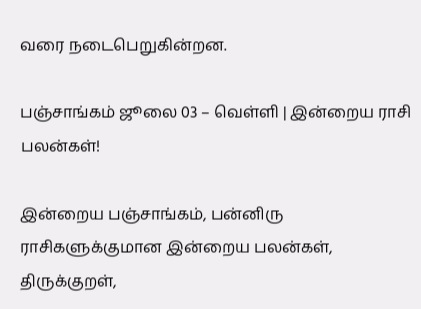வரை நடைபெறுகின்றன.

பஞ்சாங்கம் ஜூலை 03 – வெள்ளி | இன்றைய ராசி பலன்கள்!

இன்றைய பஞ்சாங்கம், பன்னிரு ராசிகளுக்குமான இன்றைய பலன்கள், திருக்குறள்,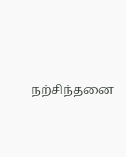நற்சிந்தனை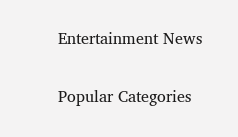Entertainment News

Popular Categories